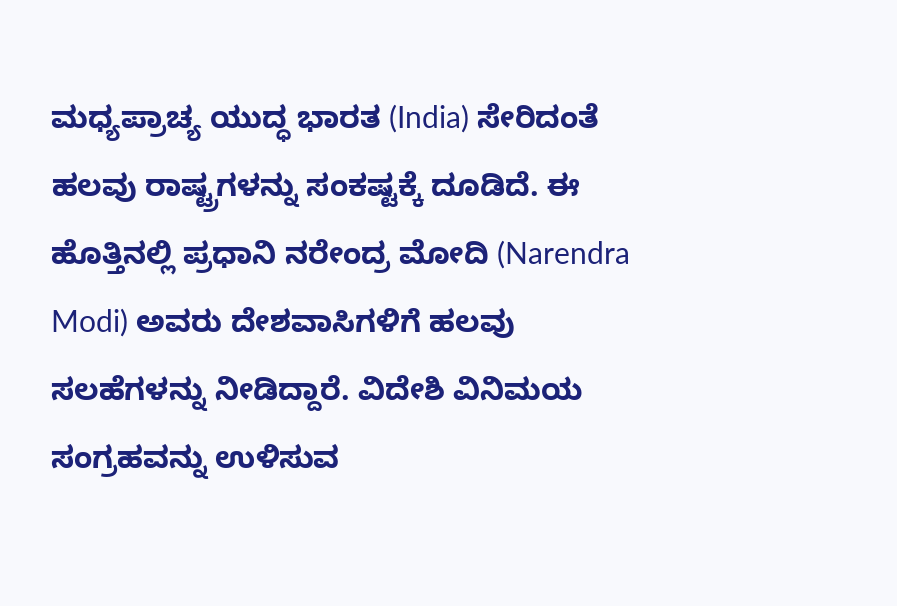ಮಧ್ಯಪ್ರಾಚ್ಯ ಯುದ್ಧ ಭಾರತ (India) ಸೇರಿದಂತೆ ಹಲವು ರಾಷ್ಟ್ರಗಳನ್ನು ಸಂಕಷ್ಟಕ್ಕೆ ದೂಡಿದೆ. ಈ ಹೊತ್ತಿನಲ್ಲಿ ಪ್ರಧಾನಿ ನರೇಂದ್ರ ಮೋದಿ (Narendra Modi) ಅವರು ದೇಶವಾಸಿಗಳಿಗೆ ಹಲವು ಸಲಹೆಗಳನ್ನು ನೀಡಿದ್ದಾರೆ. ವಿದೇಶಿ ವಿನಿಮಯ ಸಂಗ್ರಹವನ್ನು ಉಳಿಸುವ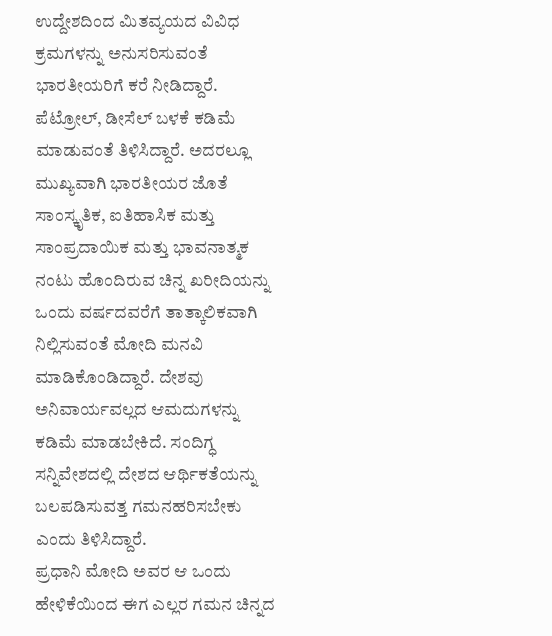ಉದ್ದೇಶದಿಂದ ಮಿತವ್ಯಯದ ವಿವಿಧ ಕ್ರಮಗಳನ್ನು ಅನುಸರಿಸುವಂತೆ ಭಾರತೀಯರಿಗೆ ಕರೆ ನೀಡಿದ್ದಾರೆ. ಪೆಟ್ರೋಲ್, ಡೀಸೆಲ್ ಬಳಕೆ ಕಡಿಮೆ ಮಾಡುವಂತೆ ತಿಳಿಸಿದ್ದಾರೆ. ಅದರಲ್ಲೂ ಮುಖ್ಯವಾಗಿ ಭಾರತೀಯರ ಜೊತೆ ಸಾಂಸ್ಕೃತಿಕ, ಐತಿಹಾಸಿಕ ಮತ್ತು ಸಾಂಪ್ರದಾಯಿಕ ಮತ್ತು ಭಾವನಾತ್ಮಕ ನಂಟು ಹೊಂದಿರುವ ಚಿನ್ನ ಖರೀದಿಯನ್ನು ಒಂದು ವರ್ಷದವರೆಗೆ ತಾತ್ಕಾಲಿಕವಾಗಿ ನಿಲ್ಲಿಸುವಂತೆ ಮೋದಿ ಮನವಿ ಮಾಡಿಕೊಂಡಿದ್ದಾರೆ. ದೇಶವು ಅನಿವಾರ್ಯವಲ್ಲದ ಆಮದುಗಳನ್ನು ಕಡಿಮೆ ಮಾಡಬೇಕಿದೆ. ಸಂದಿಗ್ಧ ಸನ್ನಿವೇಶದಲ್ಲಿ ದೇಶದ ಆರ್ಥಿಕತೆಯನ್ನು ಬಲಪಡಿಸುವತ್ತ ಗಮನಹರಿಸಬೇಕು ಎಂದು ತಿಳಿಸಿದ್ದಾರೆ.
ಪ್ರಧಾನಿ ಮೋದಿ ಅವರ ಆ ಒಂದು ಹೇಳಿಕೆಯಿಂದ ಈಗ ಎಲ್ಲರ ಗಮನ ಚಿನ್ನದ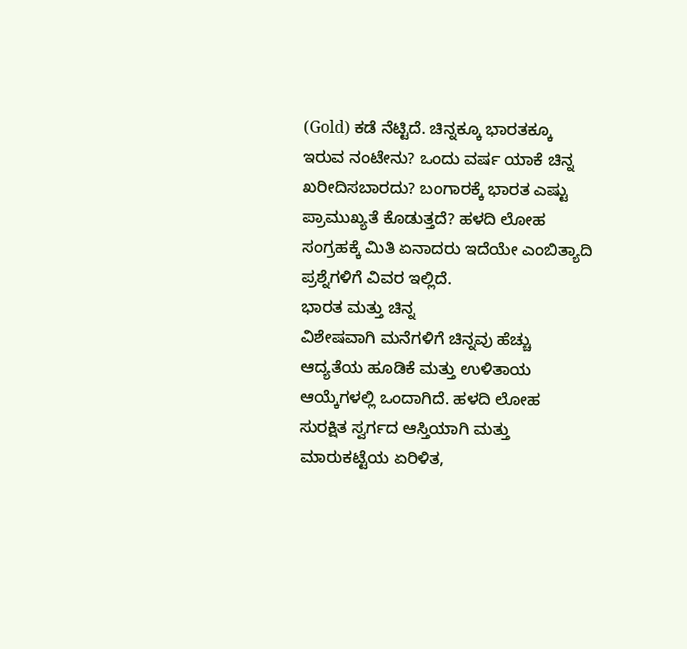(Gold) ಕಡೆ ನೆಟ್ಟಿದೆ. ಚಿನ್ನಕ್ಕೂ ಭಾರತಕ್ಕೂ ಇರುವ ನಂಟೇನು? ಒಂದು ವರ್ಷ ಯಾಕೆ ಚಿನ್ನ ಖರೀದಿಸಬಾರದು? ಬಂಗಾರಕ್ಕೆ ಭಾರತ ಎಷ್ಟು ಪ್ರಾಮುಖ್ಯತೆ ಕೊಡುತ್ತದೆ? ಹಳದಿ ಲೋಹ ಸಂಗ್ರಹಕ್ಕೆ ಮಿತಿ ಏನಾದರು ಇದೆಯೇ ಎಂಬಿತ್ಯಾದಿ ಪ್ರಶ್ನೆಗಳಿಗೆ ವಿವರ ಇಲ್ಲಿದೆ.
ಭಾರತ ಮತ್ತು ಚಿನ್ನ
ವಿಶೇಷವಾಗಿ ಮನೆಗಳಿಗೆ ಚಿನ್ನವು ಹೆಚ್ಚು ಆದ್ಯತೆಯ ಹೂಡಿಕೆ ಮತ್ತು ಉಳಿತಾಯ ಆಯ್ಕೆಗಳಲ್ಲಿ ಒಂದಾಗಿದೆ. ಹಳದಿ ಲೋಹ ಸುರಕ್ಷಿತ ಸ್ವರ್ಗದ ಆಸ್ತಿಯಾಗಿ ಮತ್ತು ಮಾರುಕಟ್ಟೆಯ ಏರಿಳಿತ,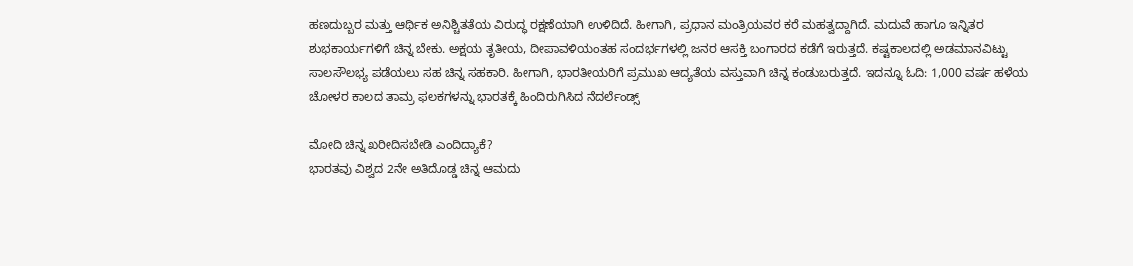ಹಣದುಬ್ಬರ ಮತ್ತು ಆರ್ಥಿಕ ಅನಿಶ್ಚಿತತೆಯ ವಿರುದ್ಧ ರಕ್ಷಣೆಯಾಗಿ ಉಳಿದಿದೆ. ಹೀಗಾಗಿ, ಪ್ರಧಾನ ಮಂತ್ರಿಯವರ ಕರೆ ಮಹತ್ವದ್ದಾಗಿದೆ. ಮದುವೆ ಹಾಗೂ ಇನ್ನಿತರ ಶುಭಕಾರ್ಯಗಳಿಗೆ ಚಿನ್ನ ಬೇಕು. ಅಕ್ಷಯ ತೃತೀಯ, ದೀಪಾವಳಿಯಂತಹ ಸಂದರ್ಭಗಳಲ್ಲಿ ಜನರ ಆಸಕ್ತಿ ಬಂಗಾರದ ಕಡೆಗೆ ಇರುತ್ತದೆ. ಕಷ್ಟಕಾಲದಲ್ಲಿ ಅಡಮಾನವಿಟ್ಟು ಸಾಲಸೌಲಭ್ಯ ಪಡೆಯಲು ಸಹ ಚಿನ್ನ ಸಹಕಾರಿ. ಹೀಗಾಗಿ, ಭಾರತೀಯರಿಗೆ ಪ್ರಮುಖ ಆದ್ಯತೆಯ ವಸ್ತುವಾಗಿ ಚಿನ್ನ ಕಂಡುಬರುತ್ತದೆ. ಇದನ್ನೂ ಓದಿ: 1,000 ವರ್ಷ ಹಳೆಯ ಚೋಳರ ಕಾಲದ ತಾಮ್ರ ಫಲಕಗಳನ್ನು ಭಾರತಕ್ಕೆ ಹಿಂದಿರುಗಿಸಿದ ನೆದರ್ಲೆಂಡ್ಸ್

ಮೋದಿ ಚಿನ್ನ ಖರೀದಿಸಬೇಡಿ ಎಂದಿದ್ಯಾಕೆ?
ಭಾರತವು ವಿಶ್ವದ 2ನೇ ಅತಿದೊಡ್ಡ ಚಿನ್ನ ಆಮದು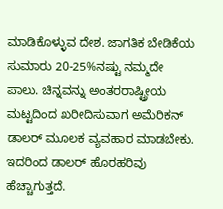ಮಾಡಿಕೊಳ್ಳುವ ದೇಶ. ಜಾಗತಿಕ ಬೇಡಿಕೆಯ ಸುಮಾರು 20-25%ನಷ್ಟು ನಮ್ಮದೇ ಪಾಲು. ಚಿನ್ನವನ್ನು ಅಂತರರಾಷ್ಟ್ರೀಯ ಮಟ್ಟದಿಂದ ಖರೀದಿಸುವಾಗ ಅಮೆರಿಕನ್ ಡಾಲರ್ ಮೂಲಕ ವ್ಯವಹಾರ ಮಾಡಬೇಕು. ಇದರಿಂದ ಡಾಲರ್ ಹೊರಹರಿವು ಹೆಚ್ಚಾಗುತ್ತದೆ.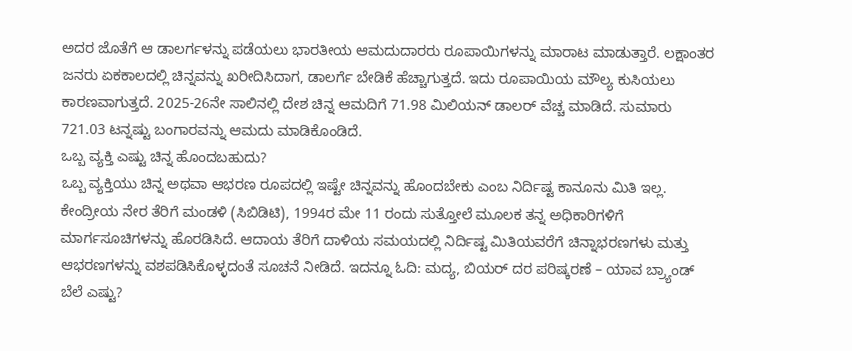ಅದರ ಜೊತೆಗೆ ಆ ಡಾಲರ್ಗಳನ್ನು ಪಡೆಯಲು ಭಾರತೀಯ ಆಮದುದಾರರು ರೂಪಾಯಿಗಳನ್ನು ಮಾರಾಟ ಮಾಡುತ್ತಾರೆ. ಲಕ್ಷಾಂತರ ಜನರು ಏಕಕಾಲದಲ್ಲಿ ಚಿನ್ನವನ್ನು ಖರೀದಿಸಿದಾಗ, ಡಾಲರ್ಗೆ ಬೇಡಿಕೆ ಹೆಚ್ಚಾಗುತ್ತದೆ. ಇದು ರೂಪಾಯಿಯ ಮೌಲ್ಯ ಕುಸಿಯಲು ಕಾರಣವಾಗುತ್ತದೆ. 2025-26ನೇ ಸಾಲಿನಲ್ಲಿ ದೇಶ ಚಿನ್ನ ಆಮದಿಗೆ 71.98 ಮಿಲಿಯನ್ ಡಾಲರ್ ವೆಚ್ಚ ಮಾಡಿದೆ. ಸುಮಾರು 721.03 ಟನ್ನಷ್ಟು ಬಂಗಾರವನ್ನು ಆಮದು ಮಾಡಿಕೊಂಡಿದೆ.
ಒಬ್ಬ ವ್ಯಕ್ತಿ ಎಷ್ಟು ಚಿನ್ನ ಹೊಂದಬಹುದು?
ಒಬ್ಬ ವ್ಯಕ್ತಿಯು ಚಿನ್ನ ಅಥವಾ ಆಭರಣ ರೂಪದಲ್ಲಿ ಇಷ್ಟೇ ಚಿನ್ನವನ್ನು ಹೊಂದಬೇಕು ಎಂಬ ನಿರ್ದಿಷ್ಟ ಕಾನೂನು ಮಿತಿ ಇಲ್ಲ. ಕೇಂದ್ರೀಯ ನೇರ ತೆರಿಗೆ ಮಂಡಳಿ (ಸಿಬಿಡಿಟಿ), 1994ರ ಮೇ 11 ರಂದು ಸುತ್ತೋಲೆ ಮೂಲಕ ತನ್ನ ಅಧಿಕಾರಿಗಳಿಗೆ ಮಾರ್ಗಸೂಚಿಗಳನ್ನು ಹೊರಡಿಸಿದೆ. ಆದಾಯ ತೆರಿಗೆ ದಾಳಿಯ ಸಮಯದಲ್ಲಿ ನಿರ್ದಿಷ್ಟ ಮಿತಿಯವರೆಗೆ ಚಿನ್ನಾಭರಣಗಳು ಮತ್ತು ಆಭರಣಗಳನ್ನು ವಶಪಡಿಸಿಕೊಳ್ಳದಂತೆ ಸೂಚನೆ ನೀಡಿದೆ. ಇದನ್ನೂ ಓದಿ: ಮದ್ಯ, ಬಿಯರ್ ದರ ಪರಿಷ್ಕರಣೆ – ಯಾವ ಬ್ರ್ಯಾಂಡ್ ಬೆಲೆ ಎಷ್ಟು?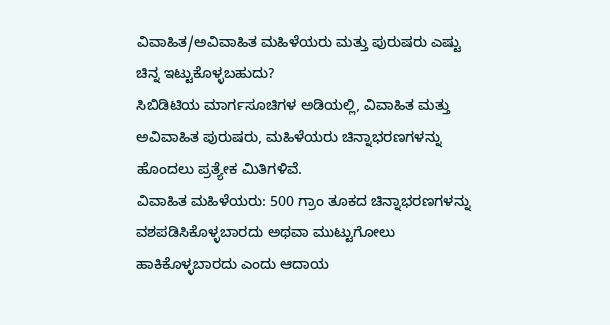ವಿವಾಹಿತ/ಅವಿವಾಹಿತ ಮಹಿಳೆಯರು ಮತ್ತು ಪುರುಷರು ಎಷ್ಟು ಚಿನ್ನ ಇಟ್ಟುಕೊಳ್ಳಬಹುದು?
ಸಿಬಿಡಿಟಿಯ ಮಾರ್ಗಸೂಚಿಗಳ ಅಡಿಯಲ್ಲಿ, ವಿವಾಹಿತ ಮತ್ತು ಅವಿವಾಹಿತ ಪುರುಷರು, ಮಹಿಳೆಯರು ಚಿನ್ನಾಭರಣಗಳನ್ನು ಹೊಂದಲು ಪ್ರತ್ಯೇಕ ಮಿತಿಗಳಿವೆ.
ವಿವಾಹಿತ ಮಹಿಳೆಯರು: 500 ಗ್ರಾಂ ತೂಕದ ಚಿನ್ನಾಭರಣಗಳನ್ನು ವಶಪಡಿಸಿಕೊಳ್ಳಬಾರದು ಅಥವಾ ಮುಟ್ಟುಗೋಲು ಹಾಕಿಕೊಳ್ಳಬಾರದು ಎಂದು ಆದಾಯ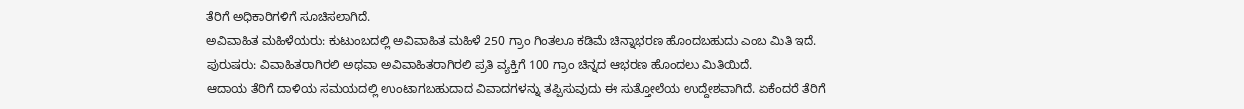ತೆರಿಗೆ ಅಧಿಕಾರಿಗಳಿಗೆ ಸೂಚಿಸಲಾಗಿದೆ.
ಅವಿವಾಹಿತ ಮಹಿಳೆಯರು: ಕುಟುಂಬದಲ್ಲಿ ಅವಿವಾಹಿತ ಮಹಿಳೆ 250 ಗ್ರಾಂ ಗಿಂತಲೂ ಕಡಿಮೆ ಚಿನ್ನಾಭರಣ ಹೊಂದಬಹುದು ಎಂಬ ಮಿತಿ ಇದೆ.
ಪುರುಷರು: ವಿವಾಹಿತರಾಗಿರಲಿ ಅಥವಾ ಅವಿವಾಹಿತರಾಗಿರಲಿ ಪ್ರತಿ ವ್ಯಕ್ತಿಗೆ 100 ಗ್ರಾಂ ಚಿನ್ನದ ಆಭರಣ ಹೊಂದಲು ಮಿತಿಯಿದೆ.
ಆದಾಯ ತೆರಿಗೆ ದಾಳಿಯ ಸಮಯದಲ್ಲಿ ಉಂಟಾಗಬಹುದಾದ ವಿವಾದಗಳನ್ನು ತಪ್ಪಿಸುವುದು ಈ ಸುತ್ತೋಲೆಯ ಉದ್ದೇಶವಾಗಿದೆ. ಏಕೆಂದರೆ ತೆರಿಗೆ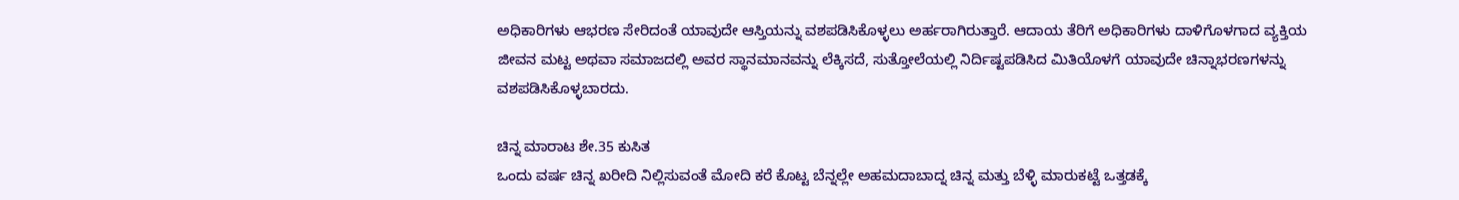ಅಧಿಕಾರಿಗಳು ಆಭರಣ ಸೇರಿದಂತೆ ಯಾವುದೇ ಆಸ್ತಿಯನ್ನು ವಶಪಡಿಸಿಕೊಳ್ಳಲು ಅರ್ಹರಾಗಿರುತ್ತಾರೆ. ಆದಾಯ ತೆರಿಗೆ ಅಧಿಕಾರಿಗಳು ದಾಳಿಗೊಳಗಾದ ವ್ಯಕ್ತಿಯ ಜೀವನ ಮಟ್ಟ ಅಥವಾ ಸಮಾಜದಲ್ಲಿ ಅವರ ಸ್ಥಾನಮಾನವನ್ನು ಲೆಕ್ಕಿಸದೆ, ಸುತ್ತೋಲೆಯಲ್ಲಿ ನಿರ್ದಿಷ್ಟಪಡಿಸಿದ ಮಿತಿಯೊಳಗೆ ಯಾವುದೇ ಚಿನ್ನಾಭರಣಗಳನ್ನು ವಶಪಡಿಸಿಕೊಳ್ಳಬಾರದು.

ಚಿನ್ನ ಮಾರಾಟ ಶೇ.35 ಕುಸಿತ
ಒಂದು ವರ್ಷ ಚಿನ್ನ ಖರೀದಿ ನಿಲ್ಲಿಸುವಂತೆ ಮೋದಿ ಕರೆ ಕೊಟ್ಟ ಬೆನ್ನಲ್ಲೇ ಅಹಮದಾಬಾದ್ನ ಚಿನ್ನ ಮತ್ತು ಬೆಳ್ಳಿ ಮಾರುಕಟ್ಟೆ ಒತ್ತಡಕ್ಕೆ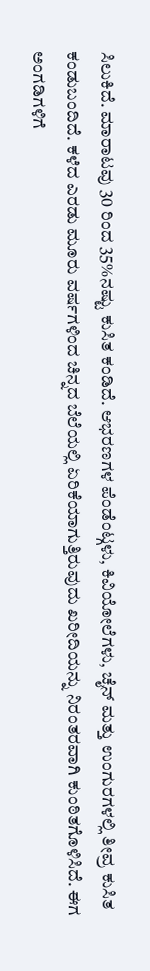ಸಿಲುಕಿದೆ. ಮಾರಾಟವು 30 ರಿಂದ 35%ನಷ್ಟು ಕುಸಿತ ಕಂಡಿದೆ. ಆಭರಣಗಳ ಪೆಂಡೆಂಟ್ಗಳು, ಕಿವಿಯೋಲೆಗಳು, ಚೈನ್ ಮತ್ತು ಉಂಗುರಗಳಲ್ಲಿ ತೀವ್ರ ಕುಸಿತ ಕಂಡುಬಂದಿದೆ. ಕಳೆದ ಎರಡು ಮೂರು ವರ್ಷಗಳಿಂದ ಚಿನ್ನದ ಬೆಲೆಯಲ್ಲಿ ಏರಿಕೆಯಾಗುತ್ತಿರುವುದು ಖರೀದಿಯನ್ನು ನಿರಂತರವಾಗಿ ಕುಂಠಿತಗೊಳಿಸಿದೆ. ಈಗ ಅಂಗಡಿಗಳಿಗೆ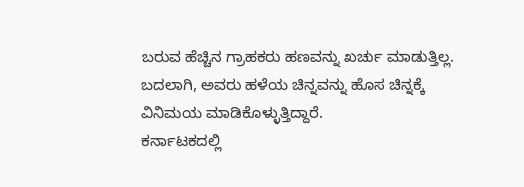ಬರುವ ಹೆಚ್ಚಿನ ಗ್ರಾಹಕರು ಹಣವನ್ನು ಖರ್ಚು ಮಾಡುತ್ತಿಲ್ಲ. ಬದಲಾಗಿ, ಅವರು ಹಳೆಯ ಚಿನ್ನವನ್ನು ಹೊಸ ಚಿನ್ನಕ್ಕೆ ವಿನಿಮಯ ಮಾಡಿಕೊಳ್ಳುತ್ತಿದ್ದಾರೆ.
ಕರ್ನಾಟಕದಲ್ಲಿ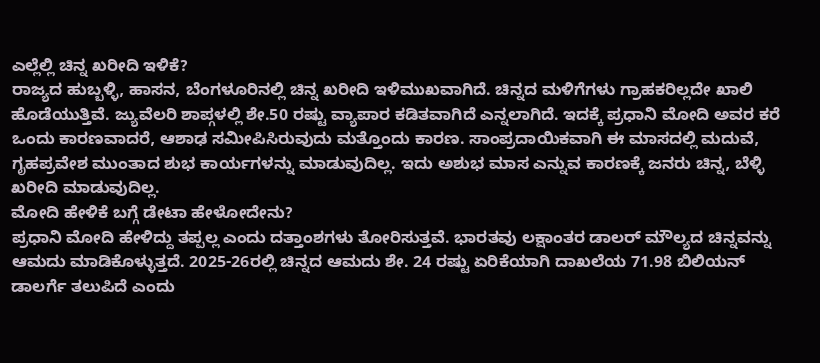ಎಲ್ಲೆಲ್ಲಿ ಚಿನ್ನ ಖರೀದಿ ಇಳಿಕೆ?
ರಾಜ್ಯದ ಹುಬ್ಬಳ್ಳಿ, ಹಾಸನ, ಬೆಂಗಳೂರಿನಲ್ಲಿ ಚಿನ್ನ ಖರೀದಿ ಇಳಿಮುಖವಾಗಿದೆ. ಚಿನ್ನದ ಮಳಿಗೆಗಳು ಗ್ರಾಹಕರಿಲ್ಲದೇ ಖಾಲಿ ಹೊಡೆಯುತ್ತಿವೆ. ಜ್ಯುವೆಲರಿ ಶಾಪ್ಗಳಲ್ಲಿ ಶೇ.50 ರಷ್ಟು ವ್ಯಾಪಾರ ಕಡಿತವಾಗಿದೆ ಎನ್ನಲಾಗಿದೆ. ಇದಕ್ಕೆ ಪ್ರಧಾನಿ ಮೋದಿ ಅವರ ಕರೆ ಒಂದು ಕಾರಣವಾದರೆ, ಆಶಾಢ ಸಮೀಪಿಸಿರುವುದು ಮತ್ತೊಂದು ಕಾರಣ. ಸಾಂಪ್ರದಾಯಿಕವಾಗಿ ಈ ಮಾಸದಲ್ಲಿ ಮದುವೆ, ಗೃಹಪ್ರವೇಶ ಮುಂತಾದ ಶುಭ ಕಾರ್ಯಗಳನ್ನು ಮಾಡುವುದಿಲ್ಲ. ಇದು ಅಶುಭ ಮಾಸ ಎನ್ನುವ ಕಾರಣಕ್ಕೆ ಜನರು ಚಿನ್ನ, ಬೆಳ್ಳಿ ಖರೀದಿ ಮಾಡುವುದಿಲ್ಲ.
ಮೋದಿ ಹೇಳಿಕೆ ಬಗ್ಗೆ ಡೇಟಾ ಹೇಳೋದೇನು?
ಪ್ರಧಾನಿ ಮೋದಿ ಹೇಳಿದ್ದು ತಪ್ಪಲ್ಲ ಎಂದು ದತ್ತಾಂಶಗಳು ತೋರಿಸುತ್ತವೆ. ಭಾರತವು ಲಕ್ಷಾಂತರ ಡಾಲರ್ ಮೌಲ್ಯದ ಚಿನ್ನವನ್ನು ಆಮದು ಮಾಡಿಕೊಳ್ಳುತ್ತದೆ. 2025-26ರಲ್ಲಿ ಚಿನ್ನದ ಆಮದು ಶೇ. 24 ರಷ್ಟು ಏರಿಕೆಯಾಗಿ ದಾಖಲೆಯ 71.98 ಬಿಲಿಯನ್ ಡಾಲರ್ಗೆ ತಲುಪಿದೆ ಎಂದು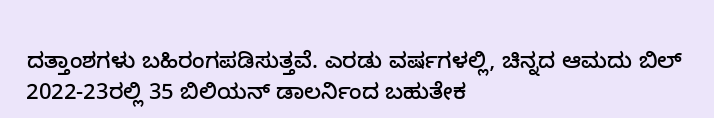ದತ್ತಾಂಶಗಳು ಬಹಿರಂಗಪಡಿಸುತ್ತವೆ. ಎರಡು ವರ್ಷಗಳಲ್ಲಿ, ಚಿನ್ನದ ಆಮದು ಬಿಲ್ 2022-23ರಲ್ಲಿ 35 ಬಿಲಿಯನ್ ಡಾಲರ್ನಿಂದ ಬಹುತೇಕ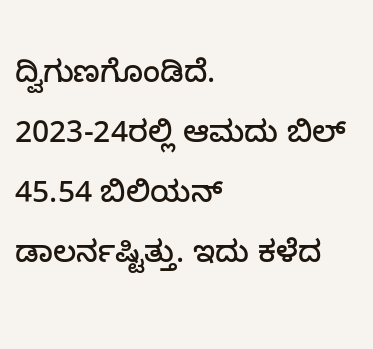ದ್ವಿಗುಣಗೊಂಡಿದೆ. 2023-24ರಲ್ಲಿ ಆಮದು ಬಿಲ್ 45.54 ಬಿಲಿಯನ್ ಡಾಲರ್ನಷ್ಟಿತ್ತು. ಇದು ಕಳೆದ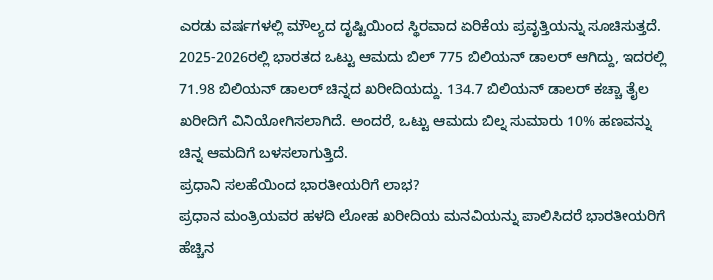ಎರಡು ವರ್ಷಗಳಲ್ಲಿ ಮೌಲ್ಯದ ದೃಷ್ಟಿಯಿಂದ ಸ್ಥಿರವಾದ ಏರಿಕೆಯ ಪ್ರವೃತ್ತಿಯನ್ನು ಸೂಚಿಸುತ್ತದೆ. 2025-2026ರಲ್ಲಿ ಭಾರತದ ಒಟ್ಟು ಆಮದು ಬಿಲ್ 775 ಬಿಲಿಯನ್ ಡಾಲರ್ ಆಗಿದ್ದು, ಇದರಲ್ಲಿ 71.98 ಬಿಲಿಯನ್ ಡಾಲರ್ ಚಿನ್ನದ ಖರೀದಿಯದ್ದು. 134.7 ಬಿಲಿಯನ್ ಡಾಲರ್ ಕಚ್ಚಾ ತೈಲ ಖರೀದಿಗೆ ವಿನಿಯೋಗಿಸಲಾಗಿದೆ. ಅಂದರೆ, ಒಟ್ಟು ಆಮದು ಬಿಲ್ನ ಸುಮಾರು 10% ಹಣವನ್ನು ಚಿನ್ನ ಆಮದಿಗೆ ಬಳಸಲಾಗುತ್ತಿದೆ.
ಪ್ರಧಾನಿ ಸಲಹೆಯಿಂದ ಭಾರತೀಯರಿಗೆ ಲಾಭ?
ಪ್ರಧಾನ ಮಂತ್ರಿಯವರ ಹಳದಿ ಲೋಹ ಖರೀದಿಯ ಮನವಿಯನ್ನು ಪಾಲಿಸಿದರೆ ಭಾರತೀಯರಿಗೆ ಹೆಚ್ಚಿನ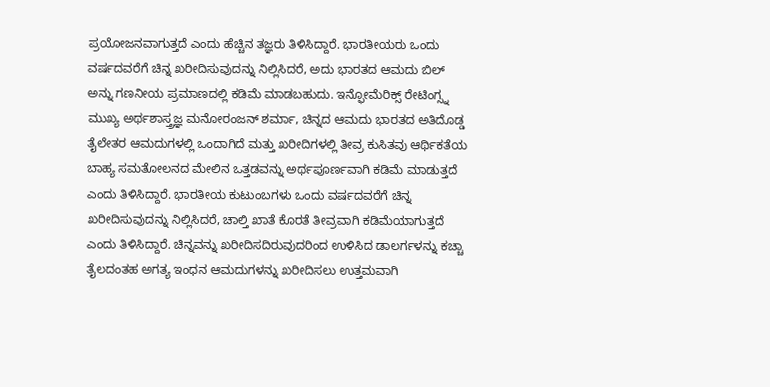ಪ್ರಯೋಜನವಾಗುತ್ತದೆ ಎಂದು ಹೆಚ್ಚಿನ ತಜ್ಞರು ತಿಳಿಸಿದ್ದಾರೆ. ಭಾರತೀಯರು ಒಂದು ವರ್ಷದವರೆಗೆ ಚಿನ್ನ ಖರೀದಿಸುವುದನ್ನು ನಿಲ್ಲಿಸಿದರೆ, ಅದು ಭಾರತದ ಆಮದು ಬಿಲ್ ಅನ್ನು ಗಣನೀಯ ಪ್ರಮಾಣದಲ್ಲಿ ಕಡಿಮೆ ಮಾಡಬಹುದು. ಇನ್ಫೋಮೆರಿಕ್ಸ್ ರೇಟಿಂಗ್ಸ್ನ ಮುಖ್ಯ ಅರ್ಥಶಾಸ್ತ್ರಜ್ಞ ಮನೋರಂಜನ್ ಶರ್ಮಾ, ಚಿನ್ನದ ಆಮದು ಭಾರತದ ಅತಿದೊಡ್ಡ ತೈಲೇತರ ಆಮದುಗಳಲ್ಲಿ ಒಂದಾಗಿದೆ ಮತ್ತು ಖರೀದಿಗಳಲ್ಲಿ ತೀವ್ರ ಕುಸಿತವು ಆರ್ಥಿಕತೆಯ ಬಾಹ್ಯ ಸಮತೋಲನದ ಮೇಲಿನ ಒತ್ತಡವನ್ನು ಅರ್ಥಪೂರ್ಣವಾಗಿ ಕಡಿಮೆ ಮಾಡುತ್ತದೆ ಎಂದು ತಿಳಿಸಿದ್ದಾರೆ. ಭಾರತೀಯ ಕುಟುಂಬಗಳು ಒಂದು ವರ್ಷದವರೆಗೆ ಚಿನ್ನ ಖರೀದಿಸುವುದನ್ನು ನಿಲ್ಲಿಸಿದರೆ, ಚಾಲ್ತಿ ಖಾತೆ ಕೊರತೆ ತೀವ್ರವಾಗಿ ಕಡಿಮೆಯಾಗುತ್ತದೆ ಎಂದು ತಿಳಿಸಿದ್ದಾರೆ. ಚಿನ್ನವನ್ನು ಖರೀದಿಸದಿರುವುದರಿಂದ ಉಳಿಸಿದ ಡಾಲರ್ಗಳನ್ನು ಕಚ್ಚಾ ತೈಲದಂತಹ ಅಗತ್ಯ ಇಂಧನ ಆಮದುಗಳನ್ನು ಖರೀದಿಸಲು ಉತ್ತಮವಾಗಿ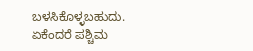ಬಳಸಿಕೊಳ್ಳಬಹುದು. ಏಕೆಂದರೆ ಪಶ್ಚಿಮ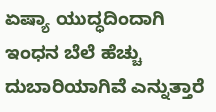ಏಷ್ಯಾ ಯುದ್ಧದಿಂದಾಗಿ ಇಂಧನ ಬೆಲೆ ಹೆಚ್ಚು ದುಬಾರಿಯಾಗಿವೆ ಎನ್ನುತ್ತಾರೆ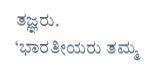ತಜ್ಞರು. ‘ಭಾರತೀಯರು ತಮ್ಮ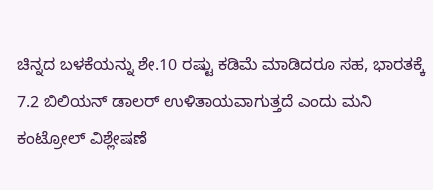ಚಿನ್ನದ ಬಳಕೆಯನ್ನು ಶೇ.10 ರಷ್ಟು ಕಡಿಮೆ ಮಾಡಿದರೂ ಸಹ, ಭಾರತಕ್ಕೆ 7.2 ಬಿಲಿಯನ್ ಡಾಲರ್ ಉಳಿತಾಯವಾಗುತ್ತದೆ ಎಂದು ಮನಿ ಕಂಟ್ರೋಲ್ ವಿಶ್ಲೇಷಣೆ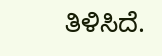ತಿಳಿಸಿದೆ.